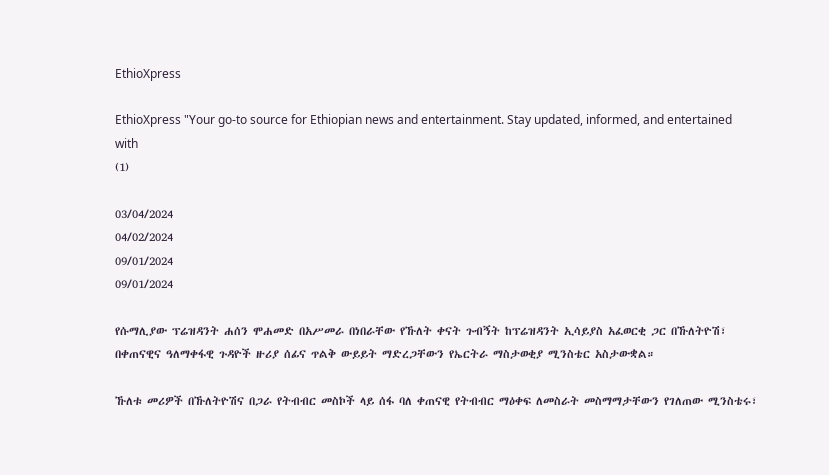EthioXpress

EthioXpress "Your go-to source for Ethiopian news and entertainment. Stay updated, informed, and entertained with
(1)

03/04/2024
04/02/2024
09/01/2024
09/01/2024

የሱማሊያው ፕሬዝዳንት ሐሰን ሞሐመድ በአሥመራ በነበራቸው የኹለት ቀናት ጉብኝት ከፕሬዝዳንት ኢሳይያስ አፈወርቂ ጋር በኹለትዮሽ፣ በቀጠናዊና ዓለማቀፋዊ ጉዳዮች ዙሪያ ሰፊና ጥልቅ ውይይት ማድረጋቸውን የኤርትራ ማስታወቂያ ሚንስቴር አስታውቋል።

ኹለቱ መሪዎች በኹለትዮሽና በጋራ የትብብር መስኮች ላይ ሰፋ ባለ ቀጠናዊ የትብብር ማዕቀፍ ለመስራት መስማማታቸውን የገለጠው ሚንስቴሩ፣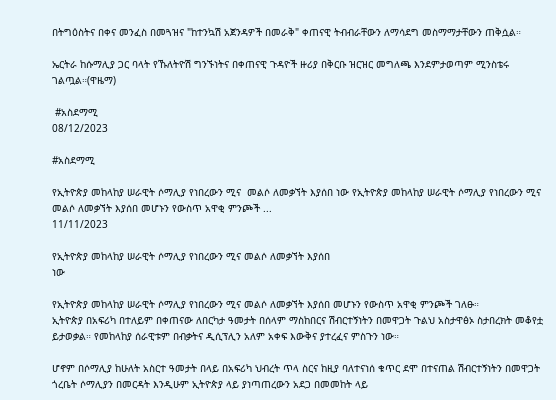በትግዕስትና በቀና መንፈስ በመጓዝና "ከተንኳሽ አጀንዳዎች በመራቅ" ቀጠናዊ ትብብራቸውን ለማሳደግ መስማማታቸውን ጠቅሷል።

ኤርትራ ከሱማሊያ ጋር ባላት የኹለትዮሽ ግንኙነትና በቀጠናዊ ጉዳዮች ዙሪያ በቅርቡ ዝርዝር መግለጫ እንደምታወጣም ሚንስቴሩ ገልጧል።(ዋዜማ)

 #አስደማሚ
08/12/2023

#አስደማሚ

የኢትዮጵያ መከላከያ ሠራዊት ሶማሊያ የነበረውን ሚና  መልሶ ለመቃኘት እያሰበ ነው የኢትዮጵያ መከላከያ ሠራዊት ሶማሊያ የነበረውን ሚና  መልሶ ለመቃኘት እያሰበ መሆኑን የውስጥ አዋቂ ምንጮች ...
11/11/2023

የኢትዮጵያ መከላከያ ሠራዊት ሶማሊያ የነበረውን ሚና መልሶ ለመቃኘት እያሰበ
ነው

የኢትዮጵያ መከላከያ ሠራዊት ሶማሊያ የነበረውን ሚና መልሶ ለመቃኘት እያሰበ መሆኑን የውስጥ አዋቂ ምንጮች ገለፁ።
ኢትዮጵያ በአፍሪካ በተለይም በቀጠናው ለበርካታ ዓመታት በሰላም ማስከበርና ሽብርተኝነትን በመዋጋት ጉልህ አስታዋፅኦ ስታበረክት መቆየቷ ይታወቃል። የመከላከያ ሰራዊቱም በብቃትና ዲሲፕሊን አለም አቀፍ እውቅና ያተረፈና ምስጉን ነው።

ሆኖም በሶማሊያ ከሁለት አስርተ ዓመታት በላይ በአፍሪካ ህብረት ጥላ ስርና ከዚያ ባለተናነሰ ቁጥር ደሞ በተናጠል ሽብርተኝነትን በመዋጋት ጎረቤት ሶማሊያን በመርዳት እንዲሁም ኢትዮጵያ ላይ ያነጣጠረውን አደጋ በመመከት ላይ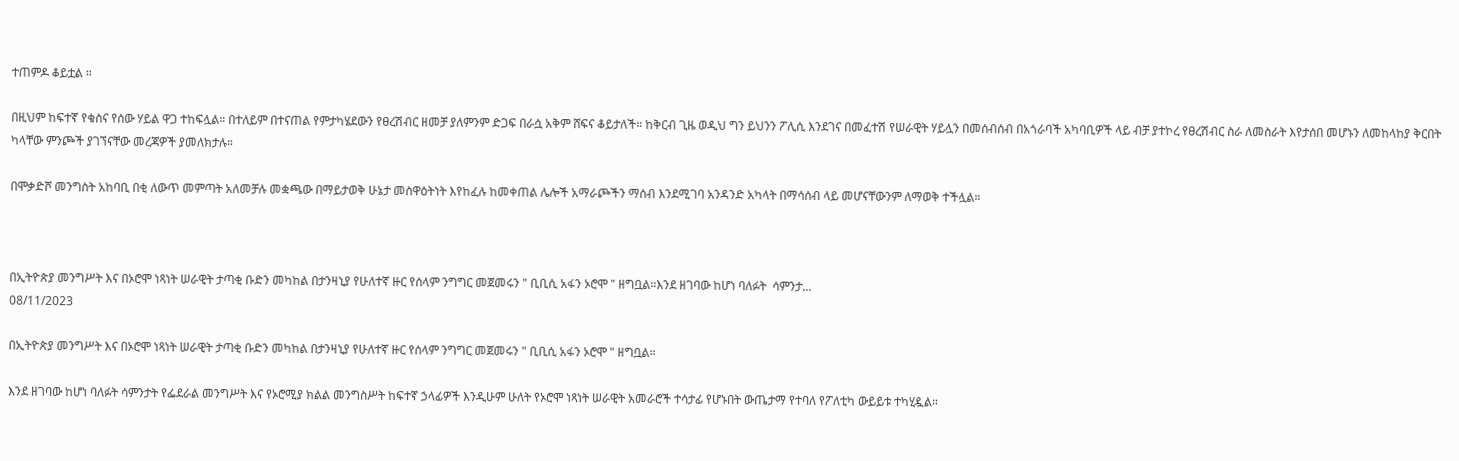ተጠምዶ ቆይቷል ።

በዚህም ከፍተኛ የቁስና የሰው ሃይል ዋጋ ተከፍሏል። በተለይም በተናጠል የምታካሄደውን የፀረሽብር ዘመቻ ያለምንም ድጋፍ በራሷ አቅም ሸፍና ቆይታለች። ከቅርብ ጊዜ ወዲህ ግን ይህንን ፖሊሲ እንደገና በመፈተሽ የሠራዊት ሃይሏን በመሰብሰብ በአጎራባች አካባቢዎች ላይ ብቻ ያተኮረ የፀረሽብር ስራ ለመስራት እየታሰበ መሆኑን ለመከላከያ ቅርበት ካላቸው ምንጮች ያገኘናቸው መረጃዎች ያመለክታሉ።

በሞቃድሾ መንግስት አከባቢ በቂ ለውጥ መምጣት አለመቻሉ መቋጫው በማይታወቅ ሁኔታ መስዋዕትነት እየከፈሉ ከመቀጠል ሌሎች አማራጮችን ማሰብ እንደሚገባ አንዳንድ አካላት በማሳሰብ ላይ መሆናቸውንም ለማወቅ ተችሏል።



በኢትዮጵያ መንግሥት እና በኦሮሞ ነጻነት ሠራዊት ታጣቂ ቡድን መካከል በታንዛኒያ የሁለተኛ ዙር የሰላም ንግግር መጀመሩን " ቢቢሲ አፋን ኦሮሞ " ዘግቧል።እንደ ዘገባው ከሆነ ባለፉት  ሳምንታ...
08/11/2023

በኢትዮጵያ መንግሥት እና በኦሮሞ ነጻነት ሠራዊት ታጣቂ ቡድን መካከል በታንዛኒያ የሁለተኛ ዙር የሰላም ንግግር መጀመሩን " ቢቢሲ አፋን ኦሮሞ " ዘግቧል።

እንደ ዘገባው ከሆነ ባለፉት ሳምንታት የፌደራል መንግሥት እና የኦሮሚያ ክልል መንግስሥት ከፍተኛ ኃላፊዎች እንዲሁም ሁለት የኦሮሞ ነጻነት ሠራዊት አመራሮች ተሳታፊ የሆኑበት ውጤታማ የተባለ የፖለቲካ ውይይቱ ተካሂዷል።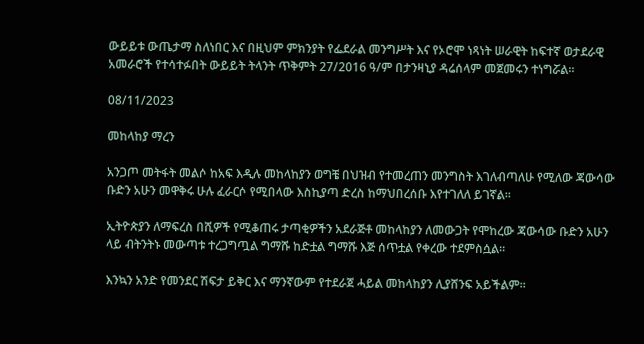ውይይቱ ውጤታማ ስለነበር እና በዚህም ምክንያት የፌደራል መንግሥት እና የኦሮሞ ነጻነት ሠራዊት ከፍተኛ ወታደራዊ አመራሮች የተሳተፉበት ውይይት ትላንት ጥቅምት 27/2016 ዓ/ም በታንዛኒያ ዳሬሰላም መጀመሩን ተነግሯል።

08/11/2023

መከላከያ ማረን

አንጋጦ መትፋት መልሶ ከአፍ እዲሉ መከላከያን ወግቼ በህዝብ የተመረጠን መንግስት እገለብጣለሁ የሚለው ጃውሳው ቡድን አሁን መዋቅሩ ሁሉ ፈራርሶ የሚበላው እስኪያጣ ድረስ ከማህበረሰቡ እየተገለለ ይገኛል።

ኢትዮጵያን ለማፍረስ በሺዎች የሚቆጠሩ ታጣቂዎችን አደራጅቶ መከላከያን ለመውጋት የሞከረው ጃውሳው ቡድን አሁን ላይ ብትንትኑ መውጣቱ ተረጋግጧል ግማሹ ከድቷል ግማሹ እጅ ሰጥቷል የቀረው ተደምስሷል።

እንኳን አንድ የመንደር ሽፍታ ይቅር እና ማንኛውም የተደራጀ ሓይል መከላከያን ሊያሸንፍ አይችልም።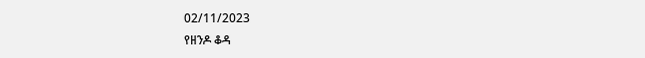02/11/2023
የዘንዶ ቆዳ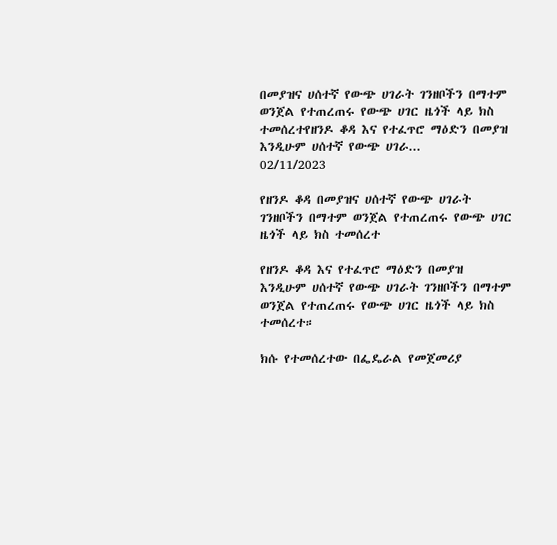በመያዝና ሀሰተኛ የውጭ ሀገራት ገንዘቦችን በማተም ወንጀል የተጠረጠሩ የውጭ ሀገር ዜጎች ላይ ክስ ተመሰረተየዘንዶ ቆዳ እና የተፈጥሮ ማዕድን በመያዝ እንዲሁም ሀሰተኛ የውጭ ሀገራ...
02/11/2023

የዘንዶ ቆዳ በመያዝና ሀሰተኛ የውጭ ሀገራት ገንዘቦችን በማተም ወንጀል የተጠረጠሩ የውጭ ሀገር ዜጎች ላይ ክስ ተመሰረተ

የዘንዶ ቆዳ እና የተፈጥሮ ማዕድን በመያዝ እንዲሁም ሀሰተኛ የውጭ ሀገራት ገንዘቦችን በማተም ወንጀል የተጠረጠሩ የውጭ ሀገር ዜጎች ላይ ክስ ተመሰረተ።

ክሱ የተመሰረተው በፌዴራል የመጀመሪያ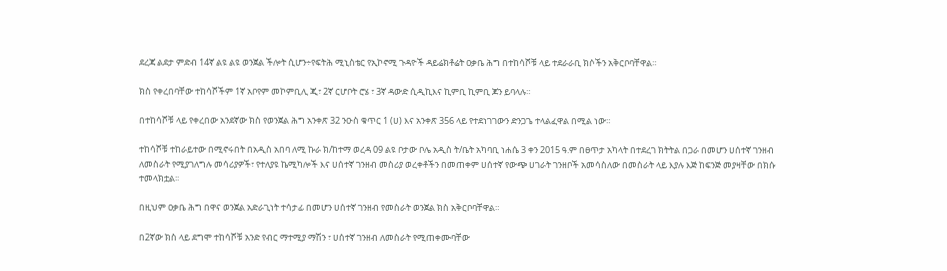ደረጃ ልደታ ምድብ 14ኛ ልዩ ልዩ ወንጀል ችሎት ሲሆን÷የፍትሕ ሚኒስቴር የኢኮኖሚ ጉዳዮች ዳይሬክቶሬት ዐቃቤ ሕግ በተከሳሾቹ ላይ ተደራራቢ ክሶችን አቅርቦባቸዋል።

ክስ የቀረበባቸው ተከሳሾችም 1ኛ አቦየም መኮምቢሊ ጂ፣ 2ኛ ርሆቦት ሮሄ ፣ 3ኛ ዳውድ ሲዲኪእና ኪምቢ ኪምቢ ጆን ይባላሉ።

በተከሳሾቹ ላይ የቀረበው አንደኛው ክስ የወንጀል ሕግ አንቀጽ 32 ንዑስ ቁጥር 1 (ሀ) እና አንቀጽ 356 ላይ የተደነገገውን ድንጋጌ ተላልፈዋል በሚል ነው።

ተከሳሾቹ ተከራይተው በሚኖሩበት በአዲስ አበባ ለሚ ኩራ ክ/ከተማ ወረዳ 09 ልዩ ቦታው ቦሌ አዲስ ት/ቤት አካባቢ ነሐሴ 3 ቀን 2015 ዓ.ም በፀጥታ አካላት በተደረገ ክትትል በጋራ በመሆን ሀሰተኛ ገንዘብ ለመስራት የሚያገለግሉ መሳሪያዎች፣ የተለያዩ ኬሚካሎች እና ሀሰተኛ ገንዘብ መስሪያ ወረቀቶችን በመጠቀም ሀሰተኛ የውጭ ሀገራት ገንዘቦች አመሳስለው በመስራት ላይ እያሉ እጅ ከፍንጅ መያዛቸው በክሱ ተመላክቷል፡፡

በዚህም ዐቃቤ ሕግ በዋና ወንጀል አድራጊነት ተሳታፊ በመሆን ሀሰተኛ ገንዘብ የመስራት ወንጀል ክስ አቅርቦባቸዋል።

በ2ኛው ክስ ላይ ደግሞ ተከሳሾቹ አንድ የብር ማተሚያ ማሽን ፣ ሀሰተኛ ገንዘብ ለመስራት የሚጠቀሙባቸው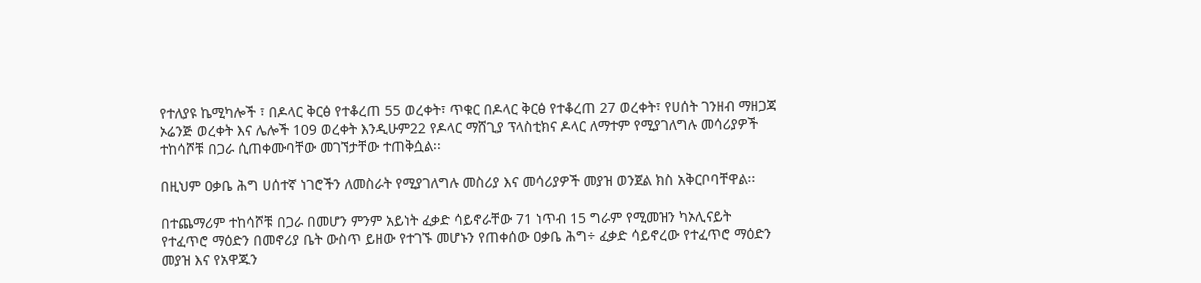የተለያዩ ኬሚካሎች ፣ በዶላር ቅርፅ የተቆረጠ 55 ወረቀት፣ ጥቁር በዶላር ቅርፅ የተቆረጠ 27 ወረቀት፣ የሀሰት ገንዘብ ማዘጋጃ ኦሬንጅ ወረቀት እና ሌሎች 109 ወረቀት እንዲሁም22 የዶላር ማሸጊያ ፕላስቲክና ዶላር ለማተም የሚያገለግሉ መሳሪያዎች ተከሳሾቹ በጋራ ሲጠቀሙባቸው መገኘታቸው ተጠቅሷል፡፡

በዚህም ዐቃቤ ሕግ ሀሰተኛ ነገሮችን ለመስራት የሚያገለግሉ መስሪያ እና መሳሪያዎች መያዝ ወንጀል ክስ አቅርቦባቸዋል፡፡

በተጨማሪም ተከሳሾቹ በጋራ በመሆን ምንም አይነት ፈቃድ ሳይኖራቸው 71 ነጥብ 15 ግራም የሚመዝን ካኦሊናይት የተፈጥሮ ማዕድን በመኖሪያ ቤት ውስጥ ይዘው የተገኙ መሆኑን የጠቀሰው ዐቃቤ ሕግ÷ ፈቃድ ሳይኖረው የተፈጥሮ ማዕድን መያዝ እና የአዋጁን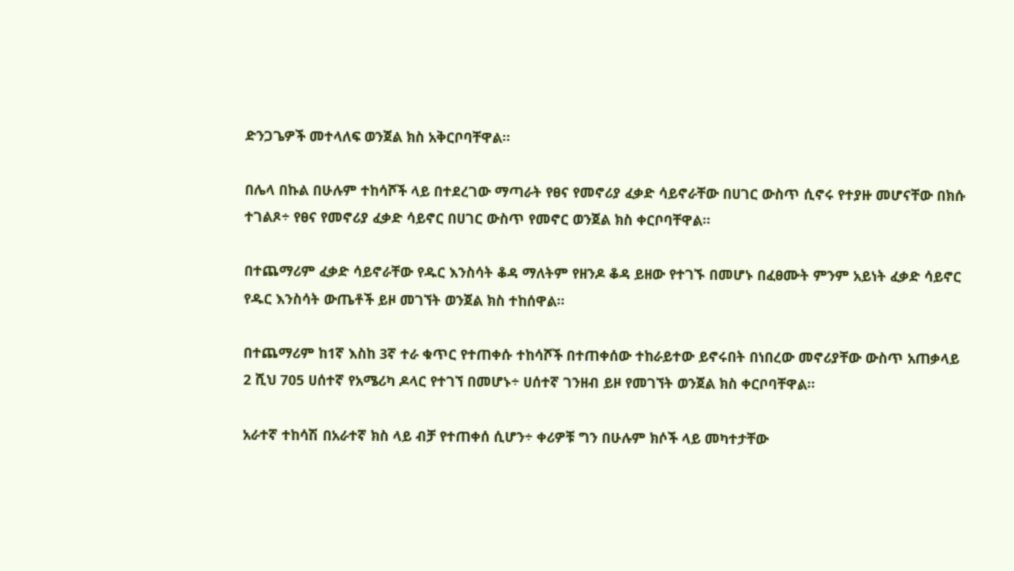ድንጋጌዎች መተላለፍ ወንጀል ክስ አቅርቦባቸዋል፡፡

በሌላ በኩል በሁሉም ተከሳሾች ላይ በተደረገው ማጣራት የፀና የመኖሪያ ፈቃድ ሳይኖራቸው በሀገር ውስጥ ሲኖሩ የተያዙ መሆናቸው በክሱ ተገልጾ÷ የፀና የመኖሪያ ፈቃድ ሳይኖር በሀገር ውስጥ የመኖር ወንጀል ክስ ቀርቦባቸዋል።

በተጨማሪም ፈቃድ ሳይኖራቸው የዱር እንስሳት ቆዳ ማለትም የዘንዶ ቆዳ ይዘው የተገኙ በመሆኑ በፈፀሙት ምንም አይነት ፈቃድ ሳይኖር የዱር እንስሳት ውጤቶች ይዞ መገኘት ወንጀል ክስ ተከሰዋል።

በተጨማሪም ከ1ኛ እስከ 3ኛ ተራ ቁጥር የተጠቀሱ ተከሳሾች በተጠቀሰው ተከራይተው ይኖሩበት በነበረው መኖሪያቸው ውስጥ አጠቃላይ 2 ሺህ 705 ሀሰተኛ የአሜሪካ ዶላር የተገኘ በመሆኑ÷ ሀሰተኛ ገንዘብ ይዞ የመገኘት ወንጀል ክስ ቀርቦባቸዋል።

አራተኛ ተከሳሽ በአራተኛ ክስ ላይ ብቻ የተጠቀሰ ሲሆን÷ ቀሪዎቹ ግን በሁሉም ክሶች ላይ መካተታቸው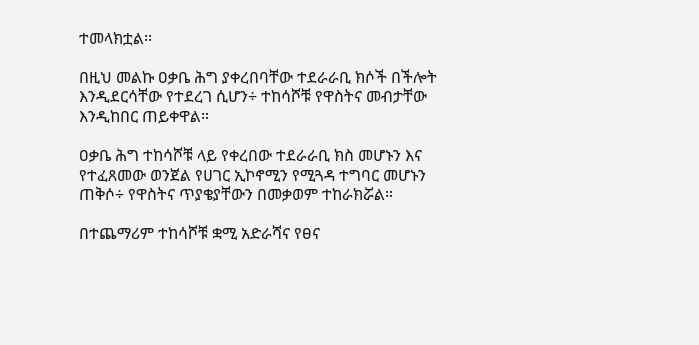ተመላክቷል፡፡

በዚህ መልኩ ዐቃቤ ሕግ ያቀረበባቸው ተደራራቢ ክሶች በችሎት እንዲደርሳቸው የተደረገ ሲሆን÷ ተከሳሾቹ የዋስትና መብታቸው እንዲከበር ጠይቀዋል።

ዐቃቤ ሕግ ተከሳሾቹ ላይ የቀረበው ተደራራቢ ክስ መሆኑን እና የተፈጸመው ወንጀል የሀገር ኢኮኖሚን የሚጓዳ ተግባር መሆኑን ጠቅሶ÷ የዋስትና ጥያቄያቸውን በመቃወም ተከራክሯል።

በተጨማሪም ተከሳሾቹ ቋሚ አድራሻና የፀና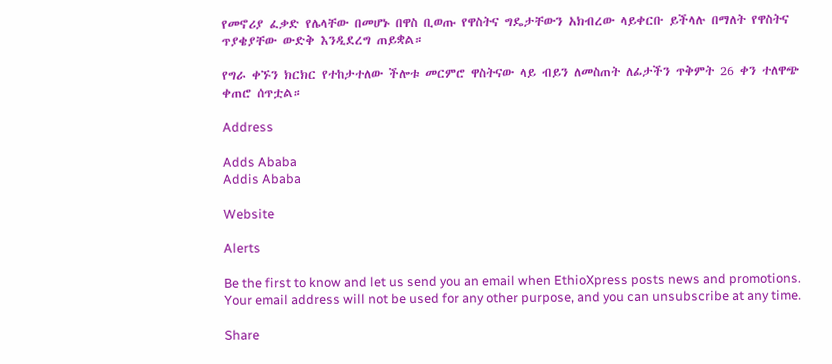የመኖሪያ ፈቃድ የሌላቸው በመሆኑ በዋስ ቢወጡ የዋስትና ግዴታቸውን አክብረው ላይቀርቡ ይችላሉ በማለት የዋስትና ጥያቄያቸው ውድቅ እንዲደረግ ጠይቋል።

የግራ ቀኙን ክርክር የተከታተለው ችሎቱ መርምሮ ዋስትናው ላይ ብይን ለመስጠት ለፊታችን ጥቅምት 26 ቀን ተለዋጭ ቀጠሮ ሰጥቷል።

Address

Adds Ababa
Addis Ababa

Website

Alerts

Be the first to know and let us send you an email when EthioXpress posts news and promotions. Your email address will not be used for any other purpose, and you can unsubscribe at any time.

Share